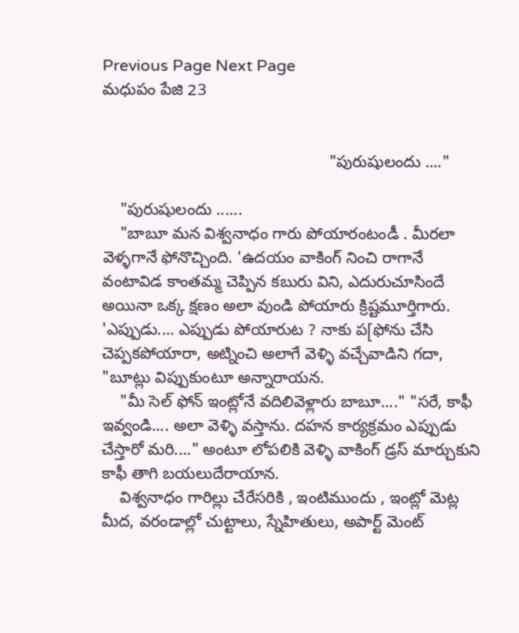Previous Page Next Page
మధుపం పేజి 23


                                                  "పురుషులందు ...."

    "పురుషులందు ......
    "బాబూ మన విశ్వనాధం గారు పోయారంటండీ . మీరలా వెళ్ళగానే ఫోనొచ్చింది. 'ఉదయం వాకింగ్ నించి రాగానే వంటావిడ కాంతమ్మ చెప్పిన కబురు విని, ఎదురుచూసిందే అయినా ఒక్క క్షణం అలా వుండి పోయారు క్రిష్టమూర్తిగారు. 'ఎప్పుడు.... ఎప్పుడు పోయారుట ? నాకు ప[ఫోను చేసి చెప్పకపోయారా, అట్నించి అలాగే వెళ్ళి వచ్చేవాడిని గదా, "బూట్లు విప్పుకుంటూ అన్నారాయన.
    "మీ సెల్ ఫోన్ ఇంట్లోనే వదిలివెళ్లారు బాబూ...." "సరే, కాఫీ ఇవ్వండి.... అలా వెళ్ళి వస్తాను. దహన కార్యక్రమం ఎప్పుడు చేస్తారో మరి...." అంటూ లోపలికి వెళ్ళి వాకింగ్ డ్రస్ మార్చుకుని కాఫీ తాగి బయలుదేరాయాన.
    విశ్వనాధం గారిల్లు చేరేసరికి , ఇంటిముందు , ఇంట్లో మెట్ల మీద, వరండాల్లో చుట్టాలు, స్నేహితులు, అపార్ట్ మెంట్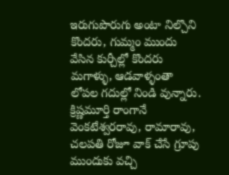ఇరుగుపొరుగు అంటా నిల్చొని కొందరు, గుమ్మం ముందు వేసిన కుర్చీల్లో కొందరు మగాళ్ళు, ఆడవాళ్ళంతా లోపల గదుల్లో నిండి వున్నారు. క్రిష్ణమూర్తి రాంగానే వెంకటేశ్వరరావు, రామారావు, చలపతి రోజూ వాక్ చేసే గ్రూపు ముందుకు వచ్చి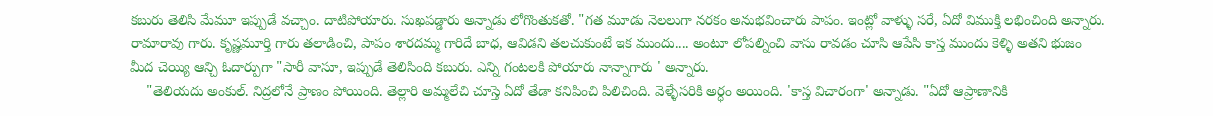కబురు తెలిసి మేమూ ఇప్పుడే వచ్చాం. దాటిపోయారు. సుఖపడ్డారు అన్నాడు లోగొంతుకతో. "గత మూడు నెలలుగా నరకం అనుభవించారు పాపం. ఇంట్లో వాళ్ళు సరే, ఏదో విముక్తి లభించింది అన్నారు. రామారావు గారు. కృష్ణమూర్తి గారు తలాడించి, పాపం శారదమ్మ గారిదే బాధ, ఆవిడని తలచుకుంటే ఇక ముందు.... అంటూ లోపల్నించి వాసు రావడం చూసి ఆపేసి కాస్త ముందు కెళ్ళి అతని భుజం మీద చెయ్యి ఆన్చి ఓదార్పుగా "సారీ వాసూ, ఇప్పుడే తెలిసింది కబురు. ఎన్ని గంటలకి పోయారు నాన్నాగారు ' అన్నారు.
    "తెలియదు అంకుల్. నిద్రలోనే ప్రాణం పోయింది. తెల్లారి అమ్మలేచి చూస్తె ఏదో తేడా కనిపించి పిలిచింది. వెళ్ళేసరికి అర్ధం అయింది. 'కాస్త విచారంగా' అన్నాడు. "ఏదో ఆప్రాణానికి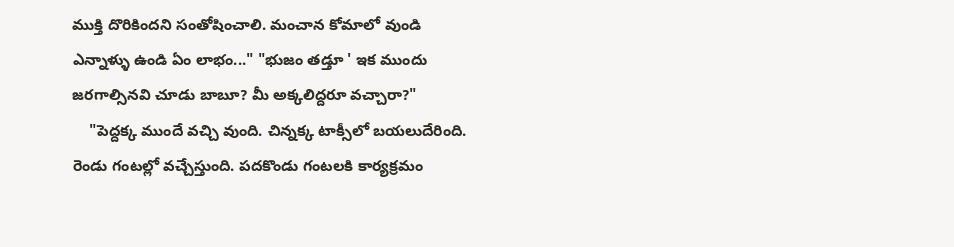ముక్తి దొరికిందని సంతోషించాలి. మంచాన కోమాలో వుండి ఎన్నాళ్ళు ఉండి ఏం లాభం..." "భుజం తడ్తూ ' ఇక ముందు జరగాల్సినవి చూడు బాబూ? మీ అక్కలిద్దరూ వచ్చారా?"
    "పెద్దక్క ముందే వచ్చి వుంది. చిన్నక్క టాక్సీలో బయలుదేరింది. రెండు గంటల్లో వచ్చేస్తుంది. పదకొండు గంటలకి కార్యక్రమం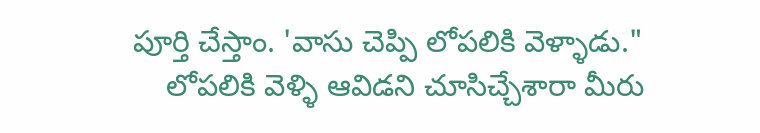పూర్తి చేస్తాం. 'వాసు చెప్పి లోపలికి వెళ్ళాడు."
    లోపలికి వెళ్ళి ఆవిడని చూసిచ్చేశారా మీరు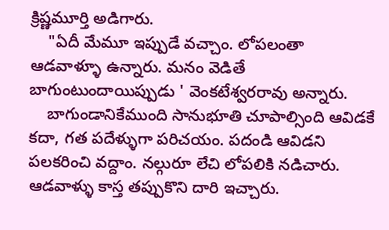క్రిష్ణమూర్తి అడిగారు.
    "ఏదీ మేమూ ఇప్పుడే వచ్చాం. లోపలంతా ఆడవాళ్ళూ ఉన్నారు. మనం వెడితే బాగుంటుందాయిప్పుడు ' వెంకటేశ్వరరావు అన్నారు.
    బాగుండానికేముంది సానుభూతి చూపాల్సింది ఆవిడకే కదా, గత పదేళ్ళుగా పరిచయం. పదండి ఆవిడని పలకరించి వద్దాం. నల్గురూ లేచి లోపలికి నడిచారు. ఆడవాళ్ళు కాస్త తప్పుకొని దారి ఇచ్చారు.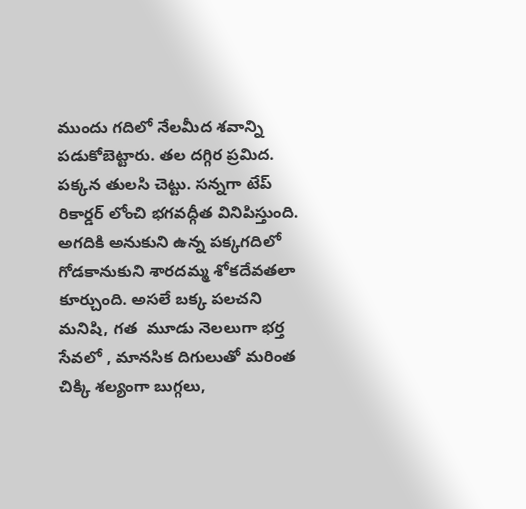ముందు గదిలో నేలమీద శవాన్ని పడుకోబెట్టారు. తల దగ్గిర ప్రమిద. పక్కన తులసి చెట్టు. సన్నగా టేప్ రికార్డర్ లోంచి భగవద్గీత వినిపిస్తుంది. అగదికి అనుకుని ఉన్న పక్కగదిలో గోడకానుకుని శారదమ్మ శోకదేవతలా కూర్చుంది. అసలే బక్క పలచని మనిషి, గత  మూడు నెలలుగా భర్త సేవలో , మానసిక దిగులుతో మరింత చిక్కి శల్యంగా బుగ్గలు,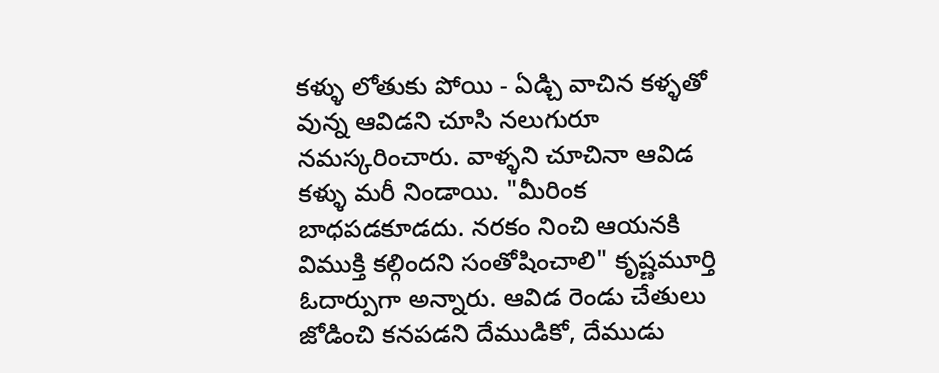కళ్ళు లోతుకు పోయి - ఏడ్చి వాచిన కళ్ళతో వున్న ఆవిడని చూసి నలుగురూ నమస్కరించారు. వాళ్ళని చూచినా ఆవిడ కళ్ళు మరీ నిండాయి. "మీరింక బాధపడకూడదు. నరకం నించి ఆయనకి విముక్తి కల్గిందని సంతోషించాలి" కృష్ణమూర్తి ఓదార్పుగా అన్నారు. ఆవిడ రెండు చేతులు జోడించి కనపడని దేముడికో, దేముడు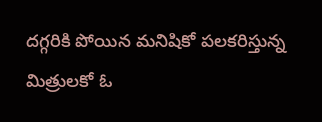దగ్గరికి పోయిన మనిషికో పలకరిస్తున్న మిత్రులకో ఓ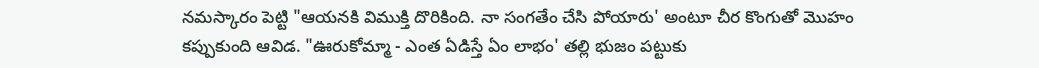నమస్కారం పెట్టి "ఆయనకి విముక్తి దొరికింది. నా సంగతేం చేసి పోయారు' అంటూ చీర కొంగుతో మొహం కప్పుకుంది ఆవిడ. "ఊరుకోమ్మా - ఎంత ఏడిస్తే ఏం లాభం' తల్లి భుజం పట్టుకు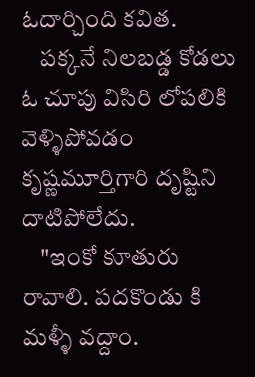ఓదార్చింది కవిత.
    పక్కనే నిలబడ్డ కోడలు ఓ చూపు విసిరి లోపలికి వెళ్ళిపోవడం కృష్ణమూర్తిగారి దృష్టిని దాటిపోలేదు.
    "ఇంకో కూతురు రావాలి. పదకొండు కి మళ్ళీ వద్దాం.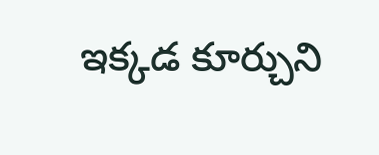ఇక్కడ కూర్చుని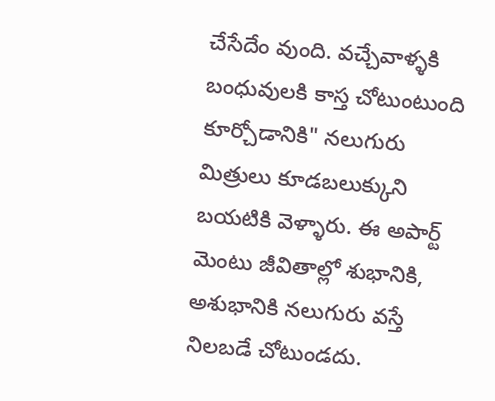చేసేదేం వుంది. వచ్చేవాళ్ళకి బంధువులకి కాస్త చోటుంటుంది కూర్చోడానికి" నలుగురు మిత్రులు కూడబలుక్కుని బయటికి వెళ్ళారు. ఈ అపార్ట్ మెంటు జీవితాల్లో శుభానికి, అశుభానికి నలుగురు వస్తే నిలబడే చోటుండదు.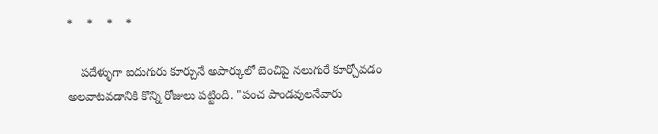*    *    *    *

    పదేళ్ళుగా ఐదుగురు కూర్చునే అపార్కులో బెంచిపై నలుగురే కూర్చోవడం అలవాటవడానికి కొన్ని రోజులు పట్టింది. "పంచ పాండవులనేవారు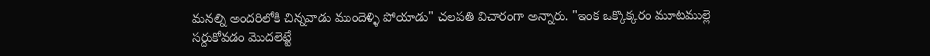మనల్ని అందరిలోకి చిన్నవాడు ముందెళ్ళి పోయాడు" చలపతి విచారంగా అన్నారు. "ఇంక ఒక్కొక్కరం మూటముల్లె సర్దుకోవడం మొదలెట్టే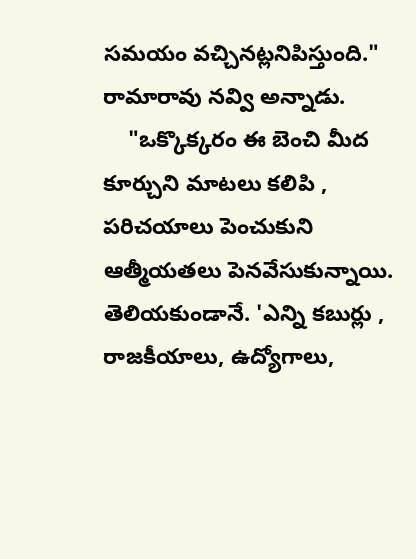సమయం వచ్చినట్లనిపిస్తుంది." రామారావు నవ్వి అన్నాడు.
    "ఒక్కొక్కరం ఈ బెంచి మీద కూర్చుని మాటలు కలిపి , పరిచయాలు పెంచుకుని ఆత్మీయతలు పెనవేసుకున్నాయి. తెలియకుండానే. 'ఎన్ని కబుర్లు , రాజకీయాలు, ఉద్యోగాలు,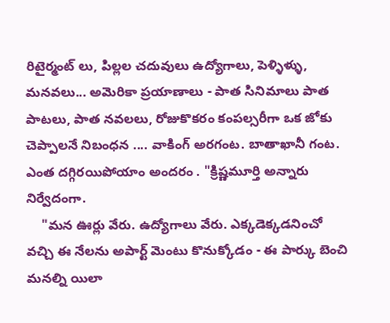రిటైర్మంట్ లు, పిల్లల చదువులు ఉద్యోగాలు, పెళ్ళిళ్ళు, మనవలు... అమెరికా ప్రయాణాలు - పాత సినిమాలు పాత పాటలు, పాత నవలలు, రోజుకొకరం కంపల్సరీగా ఒక జోకు చెప్పాలనే నిబంధన .... వాకింగ్ అరగంట. బాతాఖానీ గంట. ఎంత దగ్గిరయిపోయాం అందరం . "క్రిష్ణమూర్తి అన్నారు నిర్వేదంగా.
    "మన ఊర్లు వేరు. ఉద్యోగాలు వేరు. ఎక్కడెక్కడనించో వచ్చి ఈ నేలను అపార్ట్ మెంటు కొనుక్కోడం - ఈ పార్కు బెంచి మనల్ని యిలా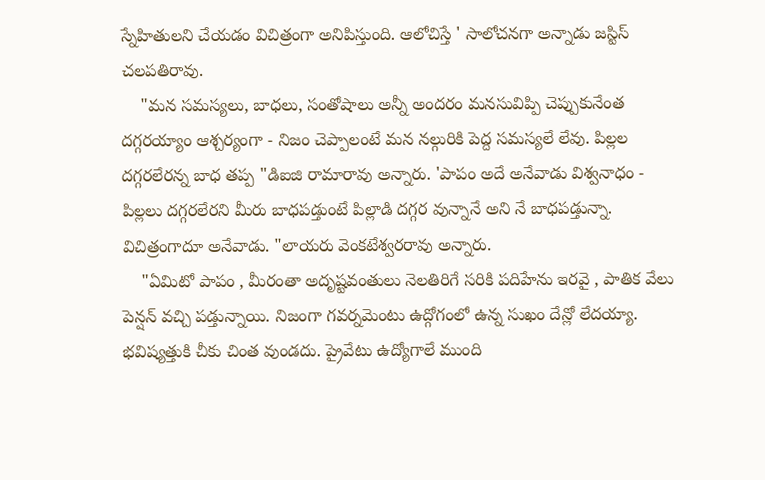స్నేహితులని చేయడం విచిత్రంగా అనిపిస్తుంది. ఆలోచిస్తే ' సాలోచనగా అన్నాడు జస్టిస్ చలపతిరావు.
    "మన సమస్యలు, బాధలు, సంతోషాలు అన్నీ అందరం మనసువిప్పి చెప్పుకునేంత దగ్గరయ్యాం ఆశ్చర్యంగా - నిజం చెప్పాలంటే మన నల్గురికి పెద్ద సమస్యలే లేవు. పిల్లల దగ్గరలేరన్న బాధ తప్ప "డిఐజి రామారావు అన్నారు. 'పాపం అదే అనేవాడు విశ్వనాధం - పిల్లలు దగ్గరలేరని మీరు బాధపడ్తుంటే పిల్లాడి దగ్గర వున్నానే అని నే బాధపడ్తున్నా. విచిత్రంగాదూ అనేవాడు. "లాయరు వెంకటేశ్వరరావు అన్నారు.
    "ఏమిటో పాపం , మీరంతా అదృష్టవంతులు నెలతిరిగే సరికి పదిహేను ఇరవై , పాతిక వేలు పెన్షన్ వచ్చి పడ్తున్నాయి. నిజంగా గవర్నమెంటు ఉద్గోగంలో ఉన్న సుఖం దేన్లో లేదయ్యా. భవిష్యత్తుకి చీకు చింత వుండదు. ప్రైవేటు ఉద్యోగాలే ముంది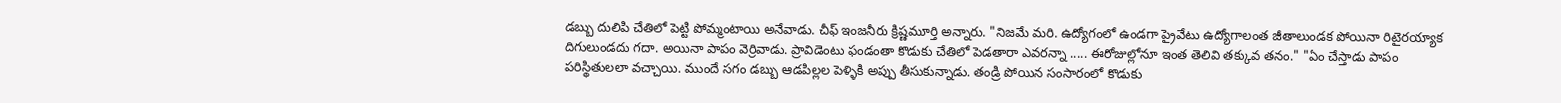డబ్బు దులిపి చేతిలో పెట్టి పోమ్మంటాయి అనేవాడు. చీఫ్ ఇంజనీరు క్రిష్ణమూర్తి అన్నారు. "నిజమే మరి. ఉద్యోగంలో ఉండగా ప్రైవేటు ఉద్యోగాలంత జీతాలుండక పోయినా రిటైరయ్యాక దిగులుండదు గదా. అయినా పాపం వెర్రివాడు. ప్రావిడెంటు ఫండంతా కొడుకు చేతిలో పెడతారా ఎవరన్నా ..... ఈరోజుల్లోనూ ఇంత తెలివి తక్కువ తనం." "ఏం చేస్తాడు పాపం పరిస్థితులలా వచ్చాయి. ముందే సగం డబ్బు ఆడపిల్లల పెళ్ళికి అప్పు తీసుకున్నాడు. తండ్రి పోయిన సంసారంలో కొడుకు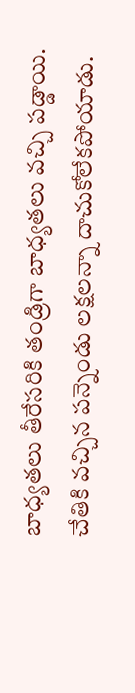బాధ్యతలు తీరేసరికి తండ్రిగా బాధ్యతలు వచ్చి పడ్డాయి. చేతికి వచ్చిన పన్నెండు లక్షలన్నా దాచుకోలేకపోయాడు.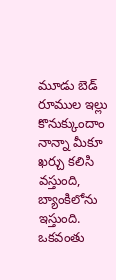మూడు బెడ్ రూముల ఇల్లు కొనుక్కుందాం నాన్నా మీకూ ఖర్చు కలిసి వస్తుంది, బ్యాంకిలోను ఇస్తుంది. ఒకవంతు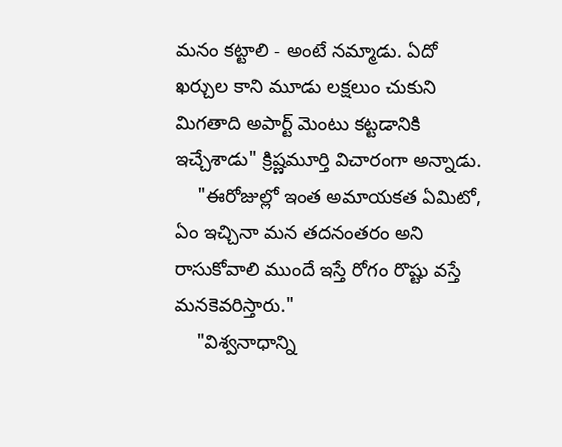మనం కట్టాలి - అంటే నమ్మాడు. ఏదో ఖర్చుల కాని మూడు లక్షలుం చుకుని మిగతాది అపార్ట్ మెంటు కట్టడానికి ఇచ్చేశాడు" క్రిష్ణమూర్తి విచారంగా అన్నాడు.
    "ఈరోజుల్లో ఇంత అమాయకత ఏమిటో, ఏం ఇచ్చినా మన తదనంతరం అని రాసుకోవాలి ముందే ఇస్తే రోగం రొష్టు వస్తే మనకెవరిస్తారు."
    "విశ్వనాధాన్ని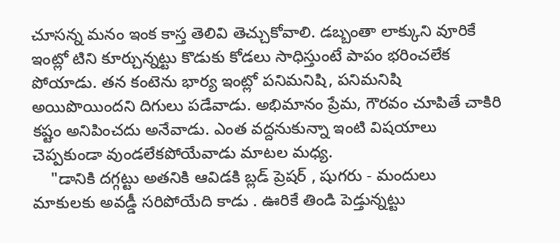చూసన్న మనం ఇంక కాస్త తెలివి తెచ్చుకోవాలి. డబ్బంతా లాక్కుని వూరికే ఇంట్లో టిని కూర్చున్నట్టు కొడుకు కోడలు సాధిస్తుంటే పాపం భరించలేక పోయాడు. తన కంటెను భార్య ఇంట్లో పనిమనిషి, పనిమనిషి  అయిపొయిందని దిగులు పడేవాడు. అభిమానం ప్రేమ, గౌరవం చూపితే చాకిరి కష్టం అనిపించదు అనేవాడు. ఎంత వద్దనుకున్నా ఇంటి విషయాలు చెప్పకుండా వుండలేకపోయేవాడు మాటల మధ్య.
    "డానికి దగ్గట్టు అతనికి ఆవిడకి బ్లడ్ ప్రెషర్ , షుగరు - మందులు మాకులకు అవడ్డీ సరిపోయేది కాడు . ఊరికే తిండి పెడ్తున్నట్టు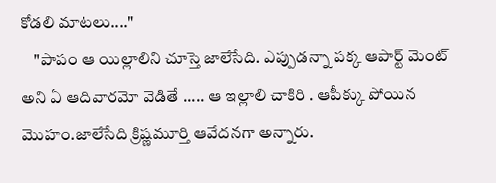కోడలి మాటలు...."
    "పాపం ఆ యిల్లాలిని చూస్తె జాలేసేది. ఎప్పుడన్నా పక్క ఆపార్ట్ మెంట్ అని ఏ ఆదివారమో వెడితే ..... ఆ ఇల్లాలి చాకిరి . ఆపీక్కు పోయిన మొహం.జాలేసేది క్రిష్ణమూర్తి ఆవేదనగా అన్నారు.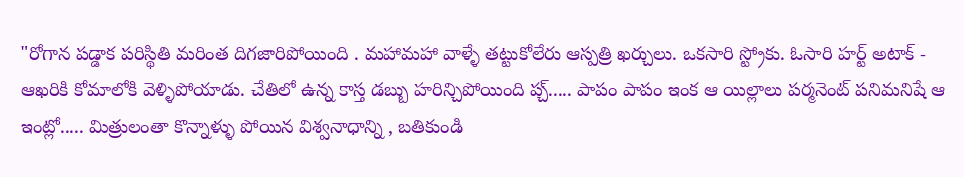"రోగాన పడ్డాక పరిస్థితి మరింత దిగజారిపోయింది . మహామహా వాళ్ళే తట్టుకోలేరు ఆస్పత్రి ఖర్చులు. ఒకసారి స్ట్రోకు. ఓసారి హర్ట్ అటాక్ - ఆఖరికి కోమాలోకి వెళ్ళిపోయాడు. చేతిలో ఉన్న కాస్త డబ్బు హరిన్చిపోయింది ప్చ్..... పాపం పాపం ఇంక ఆ యిల్లాలు పర్మనెంట్ పనిమనిషే ఆ ఇంట్లో..... మిత్రులంతా కొన్నాళ్ళు పోయిన విశ్వనాధాన్ని , బతికుండి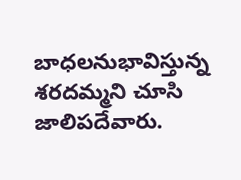బాధలనుభావిస్తున్న శరదమ్మని చూసి జాలిపదేవారు.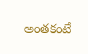అంతకంటే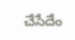చేసేదేం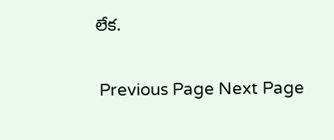లేక.

 Previous Page Next Page